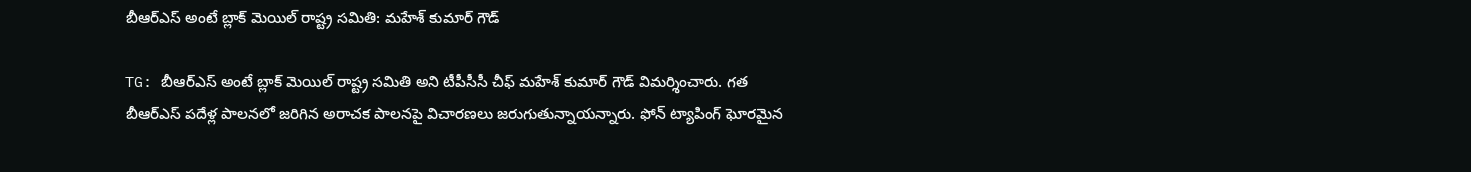బీఆర్ఎస్ అంటే బ్లాక్ మెయిల్ రాష్ట్ర సమితి: మహేశ్ కుమార్ గౌడ్

TG: బీఆర్ఎస్ అంటే బ్లాక్ మెయిల్ రాష్ట్ర సమితి అని టీపీసీసీ చీఫ్ మహేశ్ కుమార్ గౌడ్ విమర్శించారు. గత బీఆర్ఎస్ పదేళ్ల పాలనలో జరిగిన అరాచక పాలనపై విచారణలు జరుగుతున్నాయన్నారు. ఫోన్ ట్యాపింగ్ ఘోరమైన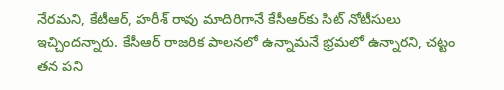నేరమని, కేటీఆర్, హరీశ్ రావు మాదిరిగానే కేసీఆర్‌కు సిట్ నోటీసులు ఇచ్చిందన్నారు. కేసీఆర్ రాజరిక పాలనలో ఉన్నామనే భ్రమలో ఉన్నారని, చట్టం తన పని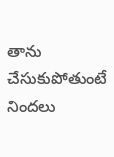తాను చేసుకుపోతుంటే నిందలు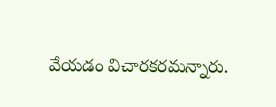వేయడం విచారకరమన్నారు.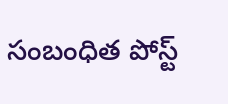సంబంధిత పోస్ట్